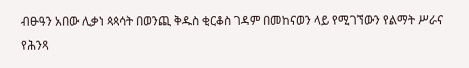ብፁዓን አበው ሊቃነ ጳጳሳት በወንጪ ቅዱስ ቂርቆስ ገዳም በመከናወን ላይ የሚገኘውን የልማት ሥራና የሕንጻ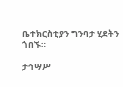ቤተክርስቲያን ግንባታ ሂደትን ጎበኙ።

ታኅሣሥ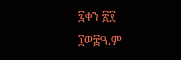፯ቀን ፳፻ ፲ወ፰ዓ.ም